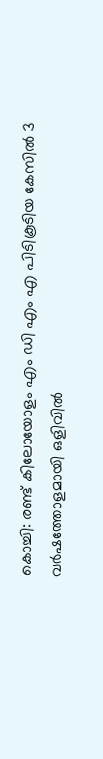കൊച്ചി: രണ്ട് കിലോയോളം എം ഡി എം എ പിടികൂടിയ കേസിൽ 3 വർഷത്തോളമായി ഒളിവിൽ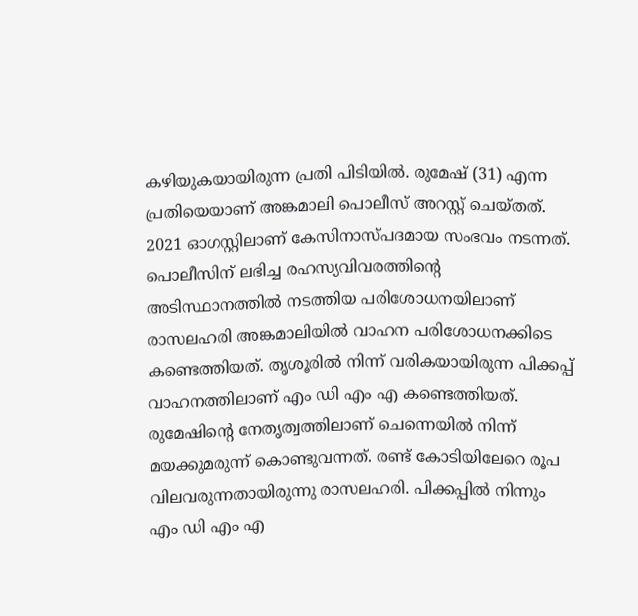കഴിയുകയായിരുന്ന പ്രതി പിടിയിൽ. രുമേഷ് (31) എന്ന പ്രതിയെയാണ് അങ്കമാലി പൊലീസ് അറസ്റ്റ് ചെയ്തത്. 2021 ഓഗസ്റ്റിലാണ് കേസിനാസ്പദമായ സംഭവം നടന്നത്.
പൊലീസിന് ലഭിച്ച രഹസ്യവിവരത്തിന്റെ അടിസ്ഥാനത്തിൽ നടത്തിയ പരിശോധനയിലാണ് രാസലഹരി അങ്കമാലിയിൽ വാഹന പരിശോധനക്കിടെ കണ്ടെത്തിയത്. തൃശൂരിൽ നിന്ന് വരികയായിരുന്ന പിക്കപ്പ് വാഹനത്തിലാണ് എം ഡി എം എ കണ്ടെത്തിയത്. രുമേഷിന്റെ നേതൃത്വത്തിലാണ് ചെന്നെയിൽ നിന്ന് മയക്കുമരുന്ന് കൊണ്ടുവന്നത്. രണ്ട് കോടിയിലേറെ രൂപ വിലവരുന്നതായിരുന്നു രാസലഹരി. പിക്കപ്പിൽ നിന്നും എം ഡി എം എ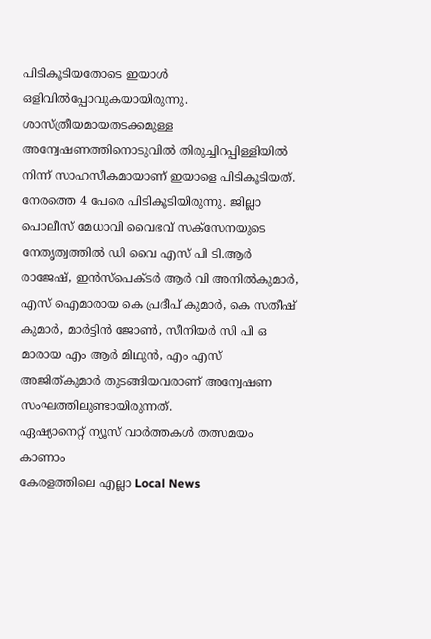പിടികൂടിയതോടെ ഇയാൾ ഒളിവിൽപ്പോവുകയായിരുന്നു.
ശാസ്ത്രീയമായതടക്കമുള്ള അന്വേഷണത്തിനൊടുവിൽ തിരുച്ചിറപ്പിള്ളിയിൽ നിന്ന് സാഹസീകമായാണ് ഇയാളെ പിടികൂടിയത്. നേരത്തെ 4 പേരെ പിടികൂടിയിരുന്നു. ജില്ലാ പൊലീസ് മേധാവി വൈഭവ് സക്സേനയുടെ നേതൃത്വത്തിൽ ഡി വൈ എസ് പി ടി.ആർ രാജേഷ്, ഇൻസ്പെക്ടർ ആർ വി അനിൽകുമാർ, എസ് ഐമാരായ കെ പ്രദീപ് കുമാർ, കെ സതീഷ് കുമാർ, മാർട്ടിൻ ജോൺ, സീനിയർ സി പി ഒ മാരായ എം ആർ മിഥുൻ, എം എസ് അജിത്കുമാർ തുടങ്ങിയവരാണ് അന്വേഷണ സംഘത്തിലുണ്ടായിരുന്നത്.
ഏഷ്യാനെറ്റ് ന്യൂസ് വാർത്തകൾ തത്സമയം കാണാം
കേരളത്തിലെ എല്ലാ Local News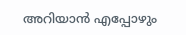അറിയാൻ എപ്പോഴും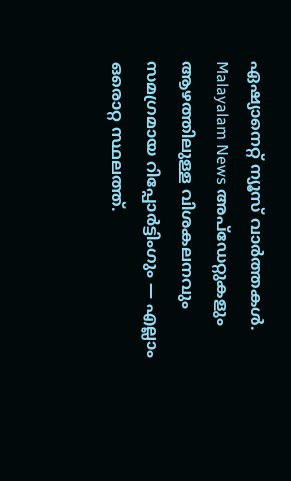ഏഷ്യാനെറ്റ് ന്യൂസ് വാർത്തകൾ. Malayalam News അപ്ഡേറ്റുകളും ആഴത്തിലുള്ള വിശകലനവും സമഗ്രമായ റിപ്പോർട്ടിംഗും — എല്ലാം ഒരൊറ്റ സ്ഥലത്ത്.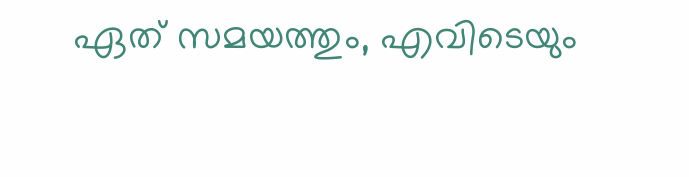ഏത് സമയത്തും, എവിടെയും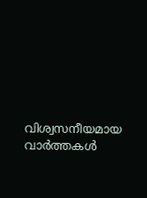വിശ്വസനീയമായ വാർത്തകൾ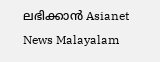ലഭിക്കാൻ Asianet News Malayalam